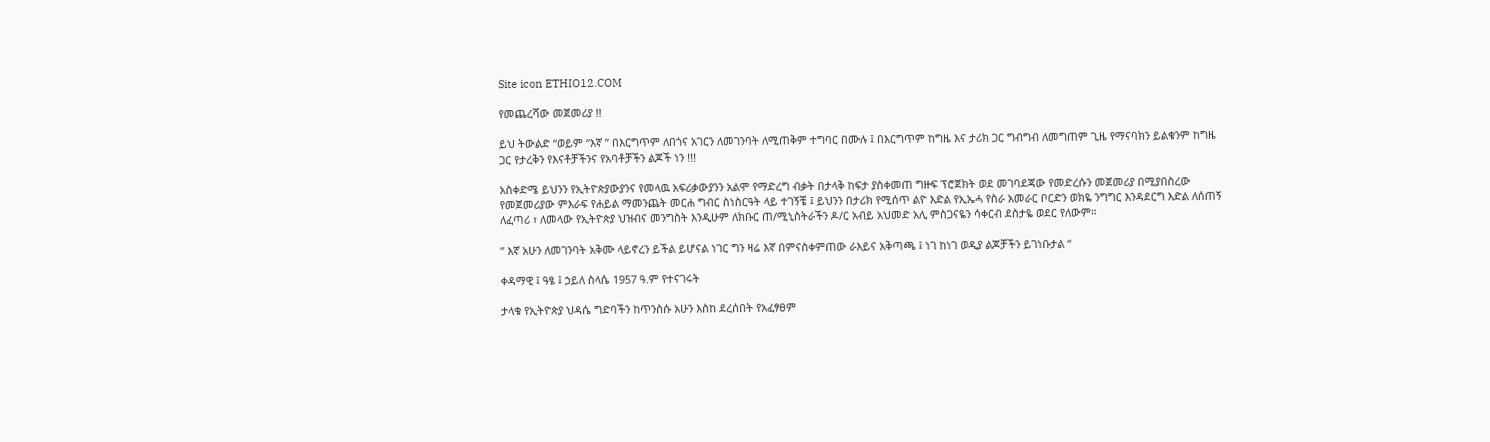Site icon ETHIO12.COM

የመጨረሻው መጀመሪያ !!

ይህ ትውልድ “ወይም “እኛ ” በእርግጥም ለበጎና አገርን ለመገንባት ለሚጠቅም ተግባር በሙሉ ፤ በእርግጥም ከግዜ እና ታሪክ ጋር ግብግብ ለመግጠም ጊዜ የማናባክን ይልቁንም ከግዜ ጋር የታረቅን የእናቶቻችንና የአባቶቻችን ልጆች ነን !!!

አስቀድሜ ይህንን የኢትዮጵያውያንና የመላዉ አፍሪቃውያንን አልሞ የማድረግ ብቃት በታላቅ ከፍታ ያስቀመጠ ግዙፍ ፕሮጀክት ወደ መገባደጃው የመድረሱን መጀመሪያ በሚያበስረው የመጀመሪያው ምእራፍ የሐይል ማመንጨት መርሐ ግብር ስነስርዓት ላይ ተገኝቼ ፤ ይህንን በታሪክ የሚሰጥ ልዮ እድል የኢኤሓ የስራ አመራር ቦርድን ወክዬ ንግግር እንዳደርግ እድል ለሰጠኝ ለፈጣሪ ፣ ለመላው የኢትዮጵያ ህዝብና መንግስት እንዲሁም ለክቡር ጠ/ሚኒስትራችን ዶ/ር አብይ አህመድ አሊ ምስጋናዬን ሳቀርብ ደስታዬ ወደር የለውም።

” እኛ አሁን ለመገንባት አቅሙ ላይኖረን ይችል ይሆናል ነገር ግን ዛሬ እኛ በምናስቀምጠው ራእይና አቅጣጫ ፤ ነገ ከነገ ወዲያ ልጆቻችን ይገነቡታል “

ቀዳማዊ ፤ ዓፄ ፤ ኃይለ ስላሴ 1957 ዓ.ም የተናገሩት

ታላቁ የኢትዮጵያ ህዳሴ ግድባችን ከጥንስሱ አሁን እስከ ደረሰበት የአፈፃፀም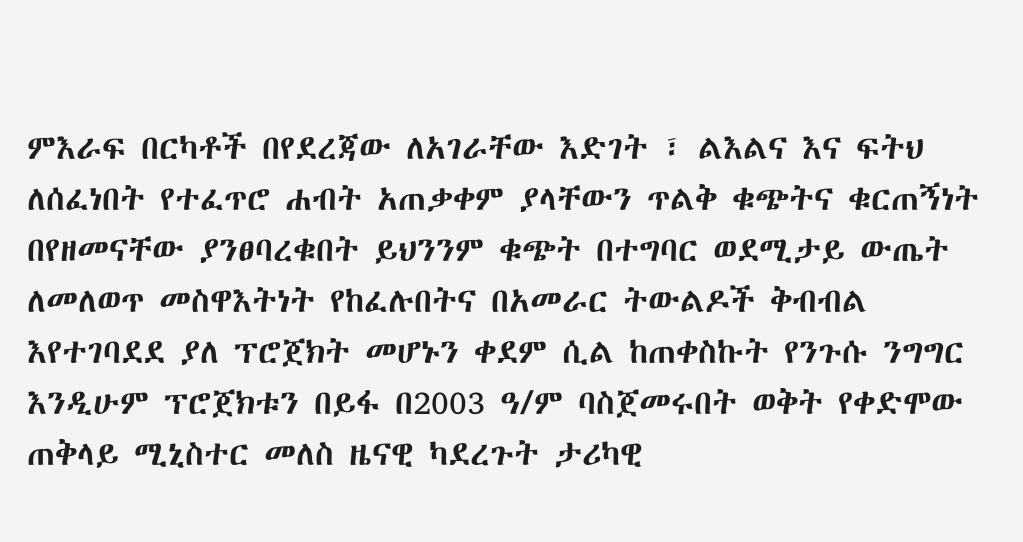ምእራፍ በርካቶች በየደረጃው ለአገራቸው እድገት ፣ ልእልና እና ፍትህ ለሰፈነበት የተፈጥሮ ሐብት አጠቃቀም ያላቸውን ጥልቅ ቁጭትና ቁርጠኝነት በየዘመናቸው ያንፀባረቁበት ይህንንም ቁጭት በተግባር ወደሚታይ ውጤት ለመለወጥ መስዋእትነት የከፈሉበትና በአመራር ትውልዶች ቅብብል እየተገባደደ ያለ ፕሮጀክት መሆኑን ቀደም ሲል ከጠቀስኩት የንጉሱ ንግግር እንዲሁም ፕሮጀክቱን በይፋ በ2003 ዓ/ም ባስጀመሩበት ወቅት የቀድሞው ጠቅላይ ሚኒስተር መለስ ዜናዊ ካደረጉት ታሪካዊ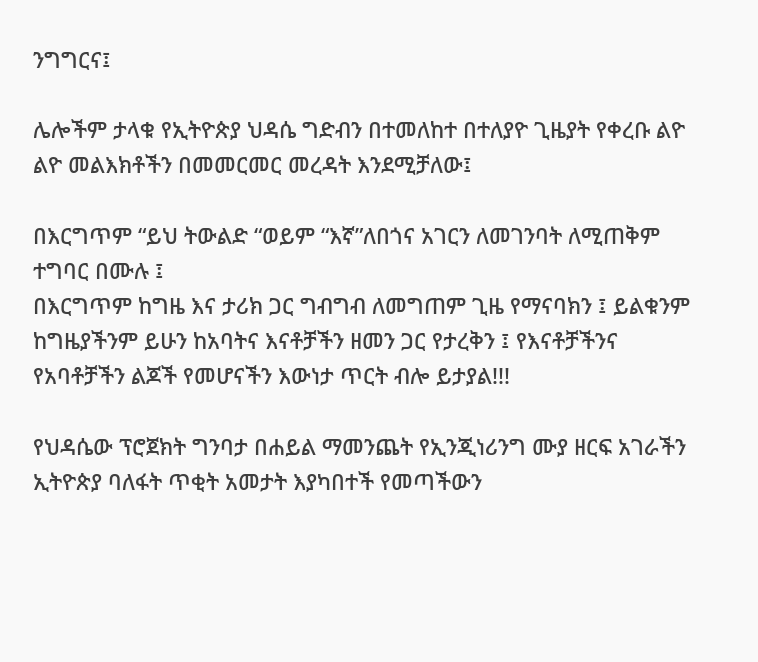ንግግርና፤

ሌሎችም ታላቁ የኢትዮጵያ ህዳሴ ግድብን በተመለከተ በተለያዮ ጊዜያት የቀረቡ ልዮ ልዮ መልእክቶችን በመመርመር መረዳት እንደሚቻለው፤

በእርግጥም “ይህ ትውልድ “ወይም “እኛ”ለበጎና አገርን ለመገንባት ለሚጠቅም ተግባር በሙሉ ፤
በእርግጥም ከግዜ እና ታሪክ ጋር ግብግብ ለመግጠም ጊዜ የማናባክን ፤ ይልቁንም
ከግዜያችንም ይሁን ከአባትና እናቶቻችን ዘመን ጋር የታረቅን ፤ የእናቶቻችንና የአባቶቻችን ልጆች የመሆናችን እውነታ ጥርት ብሎ ይታያል!!!

የህዳሴው ፕሮጀክት ግንባታ በሐይል ማመንጨት የኢንጂነሪንግ ሙያ ዘርፍ አገራችን ኢትዮጵያ ባለፋት ጥቂት አመታት እያካበተች የመጣችውን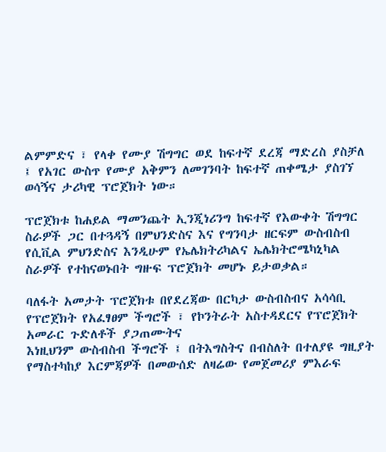ልምምድና ፣ የላቀ የሙያ ሽግግር ወደ ከፍተኛ ደረጃ ማድረስ ያስቻለ ፤ የአገር ውስጥ የሙያ አቅምን ለመገንባት ከፍተኛ ጠቀሜታ ያስገኘ ወሳኝና ታሪካዊ ፕሮጀክት ነው።

ፕሮጀክቱ ከሐይል ማመንጨት ኢንጂነሪንግ ከፍተኛ የእውቀት ሽግግር ስራዎች ጋር በተጓዳኝ በምህንድስና እና የግንባታ ዘርፍም ውስብስብ የሲቪል ምህንድስና እንዲሁም የኤሌክትሪካልና ኤሌክትሮሜካኒካል ስራዎች የተከናወኑበት ግዙፍ ፕሮጀክት መሆኑ ይታወቃል።

ባለፋት አመታት ፕሮጀክቱ በየደረጃው በርካታ ውስብስብና አሳሳቢ የፕሮጀክት የአፈፃፀም ችግሮች ፣ የኮንትራት አስተዳደርና የፕሮጀክት አመራር ጉድለቶች ያጋጠሙትና
እነዚህንም ውስብስብ ችግሮች ፤ በትእግስትና በብስለት በተለያዩ ግዚያት የማስተካከያ እርምጃዎች በመውሰድ ለዛሬው የመጀመሪያ ምእራፍ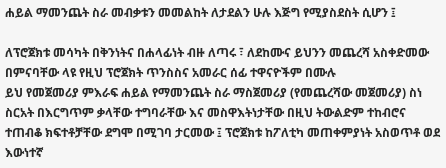ሐይል ማመንጨት ስራ መብቃቱን መመልከት ለታደልን ሁሉ እጅግ የሚያስደስት ሲሆን ፤

ለፕሮጀክቱ መሳካት በቅንነትና በሐላፊነት ብዙ ለጣሩ ፣ ለደከሙና ይህንን መጨረሻ አስቀድመው በምናባቸው ላዩ የዚህ ፕሮጀክት ጥንስስና አመራር ሰፊ ተዋናዮችም በሙሉ
ይህ የመጀመሪያ ምእራፍ ሐይል የማመንጨት ስራ ማስጀመሪያ (የመጨረሻው መጀመሪያ) ስነ ስርአት በእርግጥም ቃላቸው ተግባራቸው እና መስዋእትነታቸው በዚህ ትውልድም ተከብሮና ተጠብቆ ክፍተቶቻቸው ደግሞ በሚገባ ታርመው ፤ ፕሮጀክቱ ከፖለቲካ መጠቀምያነት አስወጥቶ ወደ እውነተኛ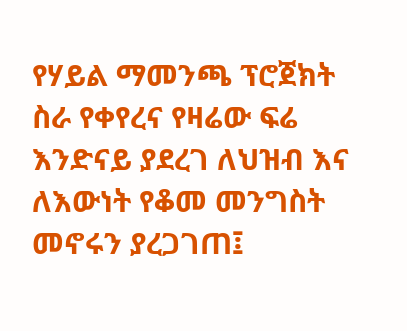የሃይል ማመንጫ ፕሮጀክት ስራ የቀየረና የዛሬው ፍሬ እንድናይ ያደረገ ለህዝብ እና ለእውነት የቆመ መንግስት መኖሩን ያረጋገጠ፤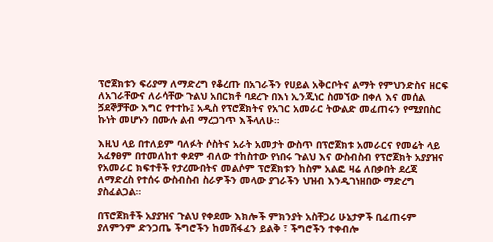ፕሮጀክቱን ፍሪያማ ለማድረግ የቆረጡ በአገራችን የሀይል አቅርቦትና ልማት የምህንድስና ዘርፍ ለአገራቸውና ለራሳቸው ጉልህ አበርክቶ ባደረጉ በእነ ኢንጂነር ስመኘው በቀለ እና መሰል ጛደኞቻቸው እግር የተተኩ፤ አዲስ የፕሮጀክትና የአገር አመራር ትውልድ መፈጠሩን የሚያበስር ኩነት መሆኑን በሙሉ ልብ ማረጋገጥ እችላለሁ።

እዚህ ላይ በተለይም ባለፉት ሶስትና አራት አመታት ውስጥ በፕሮጀክቱ አመራርና የመሬት ላይ አፈፃፀም በተመለከተ ቀደም ብለው ተከስተው የነበሩ ጉልህ እና ውስብስብ የፕሮጀክት አያያዝና የአመራር ክፍተቶች የታረሙበትና መልሶም ፕሮጀክቱን ከስም አልፎ ዛሬ ለበቃበት ደረጃ ለማድረስ የተሰሩ ውስብስብ ስራዎችን መላው ያገራችን ህዝብ እንዲገነዘበው ማድረግ ያስፈልጋል።

በፕሮጀክቶች አያያዝና ጉልህ የቀደሙ እክሎች ምክንያት አስቸጋሪ ሁኔታዎች ቢፈጠሩም ያለምንም ድንጋጤ ችግሮችን ከመሸፋፈን ይልቅ ፣ ችግሮችን ተቀብሎ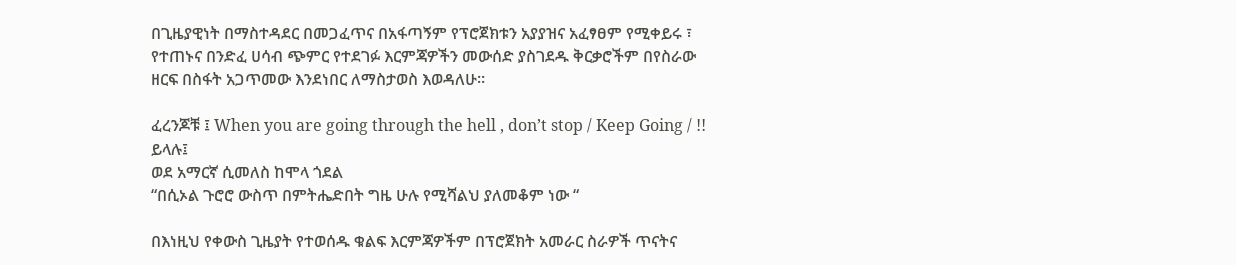በጊዜያዊነት በማስተዳደር በመጋፈጥና በአፋጣኝም የፕሮጀክቱን አያያዝና አፈፃፀም የሚቀይሩ ፣ የተጠኑና በንድፈ ሀሳብ ጭምር የተደገፉ እርምጃዎችን መውሰድ ያስገደዱ ቅርቃሮችም በየስራው ዘርፍ በስፋት አጋጥመው እንደነበር ለማስታወስ እወዳለሁ።

ፈረንጆቹ ፤ When you are going through the hell , don’t stop / Keep Going / !! ይላሉ፤
ወደ አማርኛ ሲመለስ ከሞላ ጎደል
“በሲኦል ጉሮሮ ውስጥ በምትሔድበት ግዜ ሁሉ የሚሻልህ ያለመቆም ነው “

በእነዚህ የቀውስ ጊዜያት የተወሰዱ ቁልፍ እርምጃዎችም በፕሮጀክት አመራር ስራዎች ጥናትና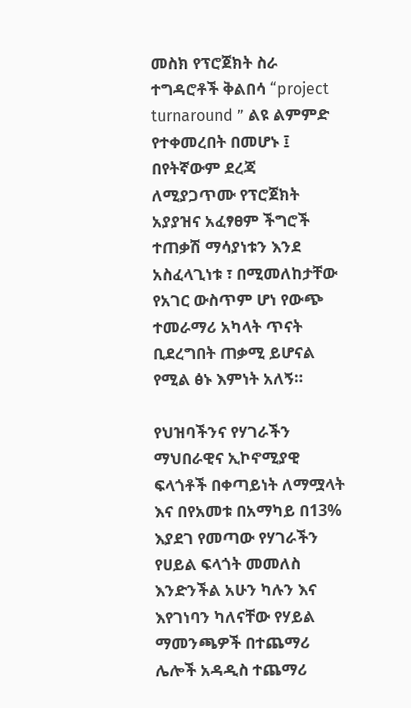መስክ የፕሮጀክት ስራ ተግዳሮቶች ቅልበሳ “project turnaround ” ልዩ ልምምድ የተቀመረበት በመሆኑ ፤ በየትኛውም ደረጃ ለሚያጋጥሙ የፕሮጀክት አያያዝና አፈፃፀም ችግሮች ተጠቃሽ ማሳያነቱን እንደ አስፈላጊነቱ ፣ በሚመለከታቸው የአገር ውስጥም ሆነ የውጭ ተመራማሪ አካላት ጥናት ቢደረግበት ጠቃሚ ይሆናል የሚል ፅኑ እምነት አለኝ።

የህዝባችንና የሃገራችን ማህበራዊና ኢኮኖሚያዊ ፍላጎቶች በቀጣይነት ለማሟላት እና በየአመቱ በአማካይ በ13% እያደገ የመጣው የሃገራችን የሀይል ፍላጎት መመለስ እንድንችል አሁን ካሉን እና እየገነባን ካለናቸው የሃይል ማመንጫዎች በተጨማሪ ሌሎች አዳዲስ ተጨማሪ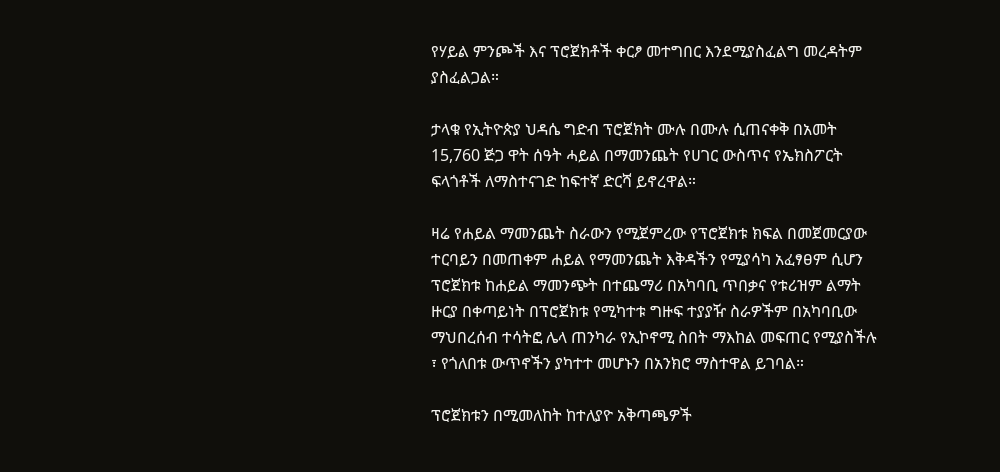የሃይል ምንጮች እና ፕሮጀክቶች ቀርፆ መተግበር እንደሚያስፈልግ መረዳትም ያስፈልጋል።

ታላቁ የኢትዮጵያ ህዳሴ ግድብ ፕሮጀክት ሙሉ በሙሉ ሲጠናቀቅ በአመት 15,760 ጅጋ ዋት ሰዓት ሓይል በማመንጨት የሀገር ውስጥና የኤክስፖርት ፍላጎቶች ለማስተናገድ ከፍተኛ ድርሻ ይኖረዋል።

ዛሬ የሐይል ማመንጨት ስራውን የሚጀምረው የፕሮጀክቱ ክፍል በመጀመርያው ተርባይን በመጠቀም ሐይል የማመንጨት እቅዳችን የሚያሳካ አፈፃፀም ሲሆን ፕሮጀክቱ ከሐይል ማመንጭት በተጨማሪ በአካባቢ ጥበቃና የቱሪዝም ልማት ዙርያ በቀጣይነት በፕሮጀክቱ የሚካተቱ ግዙፍ ተያያዥ ስራዎችም በአካባቢው ማህበረሰብ ተሳትፎ ሌላ ጠንካራ የኢኮኖሚ ስበት ማእከል መፍጠር የሚያስችሉ ፣ የጎለበቱ ውጥኖችን ያካተተ መሆኑን በአንክሮ ማስተዋል ይገባል።

ፕሮጀክቱን በሚመለከት ከተለያዮ አቅጣጫዎች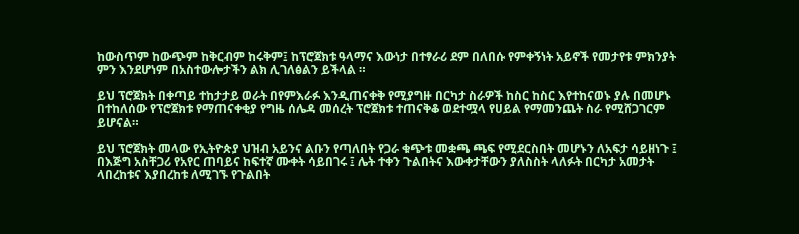ከውስጥም ከውጭም ከቅርብም ከሩቅም፤ ከፕሮጀክቱ ዓላማና እውነታ በተፃራሪ ደም በለበሱ የምቀኝነት አይኖች የመታየቱ ምክንያት ምን እንደሆነም በአስተውሎታችን ልክ ሊገለፅልን ይችላል ።

ይህ ፕሮጀክት በቀጣይ ተከታታይ ወራት በየምእራፉ እንዲጠናቀቅ የሚያግዙ በርካታ ስራዎች ከስር ከስር እየተከናወኑ ያሉ በመሆኑ በተከለሰው የፕሮጀክቱ የማጠናቀቂያ የግዜ ሰሌዳ መሰረት ፕሮጀክቱ ተጠናቅቆ ወደተሟላ የሀይል የማመንጨት ስራ የሚሸጋገርም ይሆናል።

ይህ ፕሮጀክት መላው የኢትዮጵያ ህዝብ አይንና ልቡን የጣለበት የጋራ ቁጭቱ መቋጫ ጫፍ የሚደርስበት መሆኑን ለአፍታ ሳይዘነጉ ፤ በእጅግ አስቸጋሪ የአየር ጠባይና ከፍተኛ ሙቀት ሳይበገሩ ፤ ሌት ተቀን ጉልበትና እውቀታቸውን ያለስስት ላለፉት በርካታ አመታት ላበረከቱና እያበረከቱ ለሚገኙ የጉልበት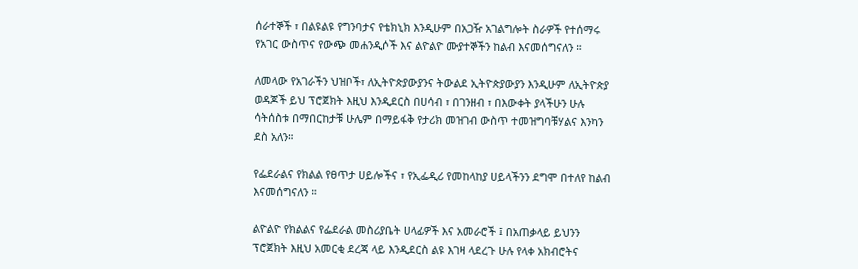ሰራተኞች ፣ በልዩልዩ የግንባታና የቴክኒክ እንዲሁም በአጋዥ አገልግሎት ስራዎች የተሰማሩ የአገር ውስጥና የውጭ መሐንዲሶች እና ልዮልዮ ሙያተኞችን ከልብ እናመሰግናለን ።

ለመላው የአገራችን ህዝቦች፣ ለኢትዮጵያውያንና ትውልደ ኢትዮጵያውያን እንዲሁም ለኢትዮጵያ ወዳጆች ይህ ፕሮጀክት እዚህ እንዲደርስ በሀሳብ ፣ በገንዘብ ፣ በእውቀት ያላችሁን ሁሉ ሳትሰስቱ በማበርከታቹ ሁሌም በማይፋቅ የታሪክ መዝገብ ውስጥ ተመዝግባቹሃልና እንካን ደስ አለን።

የፌደራልና የክልል የፀጥታ ሀይሎችና ፣ የኢፌዲሪ የመከላከያ ሀይላችንን ደግሞ በተለየ ከልብ እናመሰግናለን ።

ልዮልዮ የክልልና የፌደራል መስሪያቤት ሀላፊዎች እና አመራሮች ፤ በአጠቃላይ ይህንን ፕሮጀክት እዚህ አመርቂ ደረጃ ላይ እንዲደርስ ልዩ እገዛ ላደረጉ ሁሉ የላቀ አክብሮትና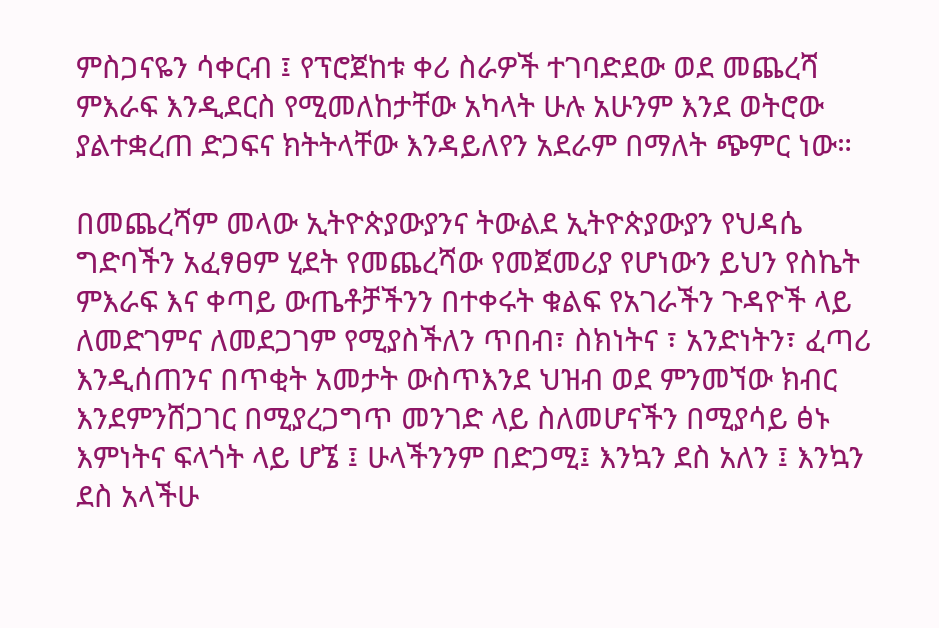ምስጋናዬን ሳቀርብ ፤ የፕሮጀከቱ ቀሪ ስራዎች ተገባድደው ወደ መጨረሻ ምእራፍ እንዲደርስ የሚመለከታቸው አካላት ሁሉ አሁንም እንደ ወትሮው ያልተቋረጠ ድጋፍና ክትትላቸው እንዳይለየን አደራም በማለት ጭምር ነው።

በመጨረሻም መላው ኢትዮጵያውያንና ትውልደ ኢትዮጵያውያን የህዳሴ ግድባችን አፈፃፀም ሂደት የመጨረሻው የመጀመሪያ የሆነውን ይህን የስኬት ምእራፍ እና ቀጣይ ውጤቶቻችንን በተቀሩት ቁልፍ የአገራችን ጉዳዮች ላይ ለመድገምና ለመደጋገም የሚያስችለን ጥበብ፣ ስክነትና ፣ አንድነትን፣ ፈጣሪ እንዲሰጠንና በጥቂት አመታት ውስጥእንደ ህዝብ ወደ ምንመኘው ክብር እንደምንሸጋገር በሚያረጋግጥ መንገድ ላይ ስለመሆናችን በሚያሳይ ፅኑ እምነትና ፍላጎት ላይ ሆኜ ፤ ሁላችንንም በድጋሚ፤ እንኳን ደስ አለን ፤ እንኳን ደስ አላችሁ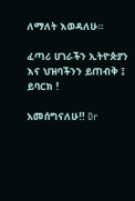ለማለት እወዳለሁ።

ፈጣሪ ሀገራችን ኢትዮጵያን እና ህዝባችንን ይጠብቅ ፤ ይባርክ !

አመሰግናለሁ!! Dr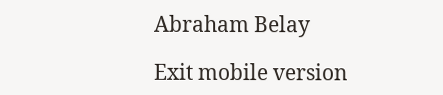Abraham Belay

Exit mobile version